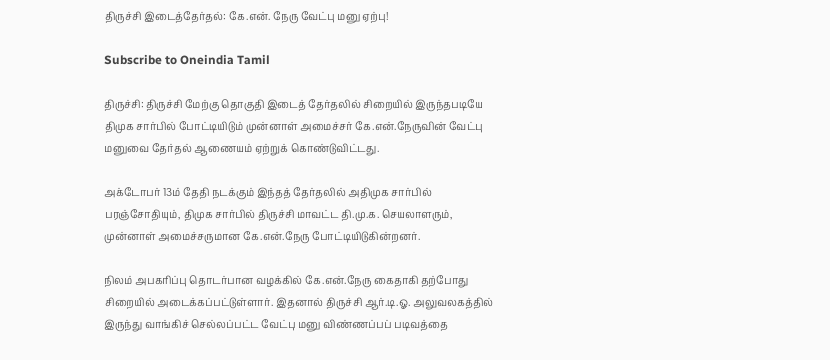திருச்சி இடைத்தேர்தல்: கே.என். நேரு வேட்பு மனு ஏற்பு!

Subscribe to Oneindia Tamil

திருச்சி: திருச்சி மேற்கு தொகுதி இடைத் தேர்தலில் சிறையில் இருந்தபடியே திமுக சார்பில் போட்டியிடும் முன்னாள் அமைச்சர் கே.என்.நேருவின் வேட்பு மனுவை தேர்தல் ஆணையம் ஏற்றுக் கொண்டுவிட்டது.

அக்டோபர் 13ம் தேதி நடக்கும் இந்தத் தேர்தலில் அதிமுக சார்பில் பரஞ்சோதியும், திமுக சார்பில் திருச்சி மாவட்ட தி.மு.க. செயலாளரும், முன்னாள் அமைச்சருமான கே.என்.நேரு போட்டியிடுகின்றனர்.

நிலம் அபகரிப்பு தொடர்பான வழக்கில் கே.என்.நேரு கைதாகி தற்போது சிறையில் அடைக்கப்பட்டுள்ளார். இதனால் திருச்சி ஆர்.டி.ஓ. அலுவலகத்தில் இருந்து வாங்கிச் செல்லப்பட்ட வேட்பு மனு விண்ணப்பப் படிவத்தை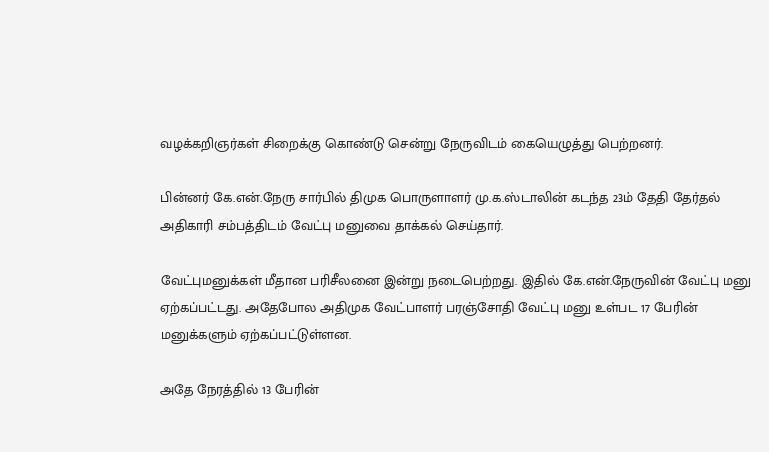வழக்கறிஞர்கள் சிறைக்கு கொண்டு சென்று நேருவிடம் கையெழுத்து பெற்றனர்.

பின்னர் கே.என்.நேரு சார்பில் திமுக பொருளாளர் மு.க.ஸ்டாலின் கடந்த 23ம் தேதி தேர்தல் அதிகாரி சம்பத்திடம் வேட்பு மனுவை தாக்கல் செய்தார்.

வேட்புமனுக்கள் மீதான பரிசீலனை இன்று நடைபெற்றது. இதில் கே.என்.நேருவின் வேட்பு மனு ஏற்கப்பட்டது. அதேபோல அதிமுக வேட்பாளர் பரஞ்சோதி வேட்பு மனு உள்பட 17 பேரின் மனுக்களும் ஏற்கப்பட்டுள்ளன.

அதே நேரத்தில் 13 பேரின்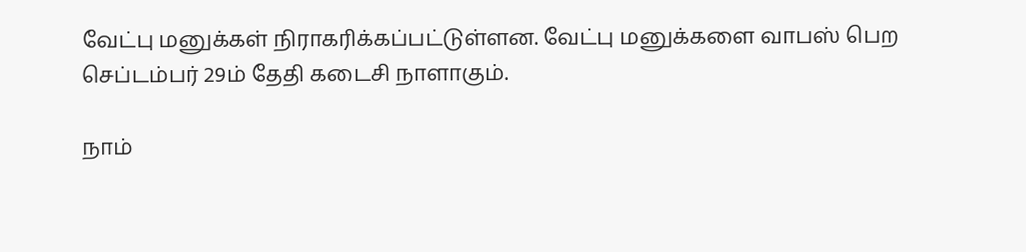வேட்பு மனுக்கள் நிராகரிக்கப்பட்டுள்ளன. வேட்பு மனுக்களை வாபஸ் பெற செப்டம்பர் 29ம் தேதி கடைசி நாளாகும்.

நாம்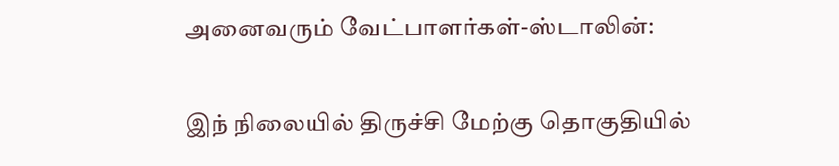அனைவரும் வேட்பாளர்கள்-ஸ்டாலின்:

இந் நிலையில் திருச்சி மேற்கு தொகுதியில்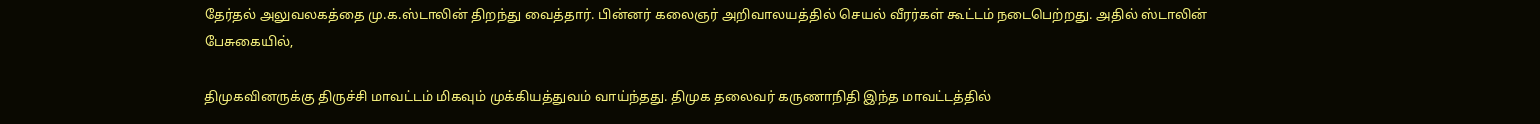தேர்தல் அலுவலகத்தை மு.க.ஸ்டாலின் திறந்து வைத்தார். பின்னர் கலைஞர் அறிவாலயத்தில் செயல் வீரர்கள் கூட்டம் நடைபெற்றது. அதில் ஸ்டாலின் பேசுகையில்,

திமுகவினருக்கு திருச்சி மாவட்டம் மிகவும் முக்கியத்துவம் வாய்ந்தது. திமுக தலைவர் கருணாநிதி இந்த மாவட்டத்தில்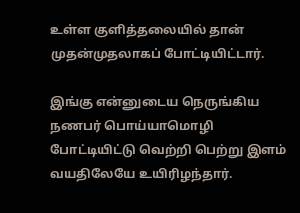உள்ள குளித்தலையில் தான் முதன்முதலாகப் போட்டியிட்டார்.

இங்கு என்னுடைய நெருங்கிய நணபர் பொய்யாமொழி போட்டியிட்டு வெற்றி பெற்று இளம் வயதிலேயே உயிரிழந்தார்.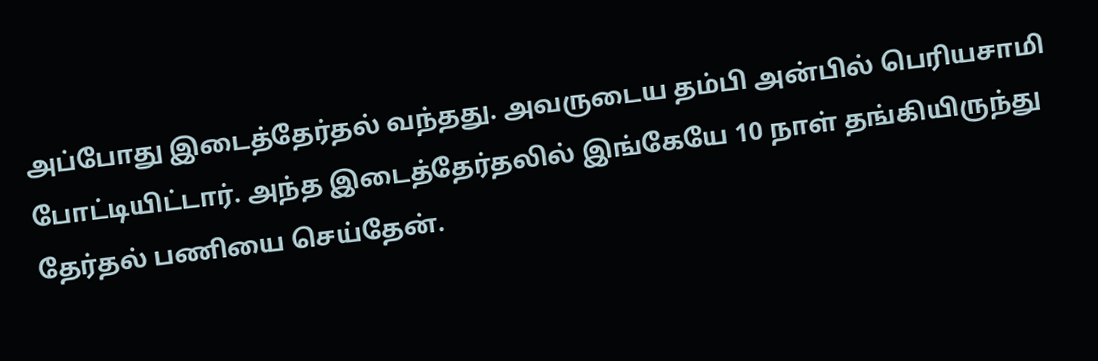அப்போது இடைத்தேர்தல் வந்தது. அவருடைய தம்பி அன்பில் பெரியசாமி போட்டியிட்டார். அந்த இடைத்தேர்தலில் இங்கேயே 10 நாள் தங்கியிருந்து தேர்தல் பணியை செய்தேன்.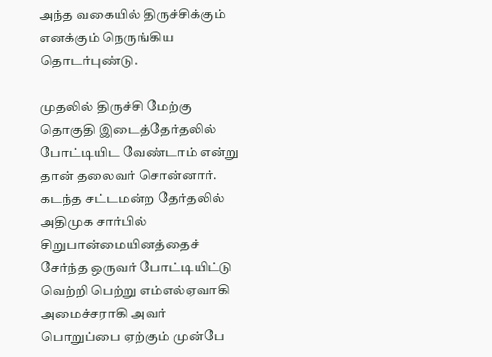அந்த வகையில் திருச்சிக்கும் எனக்கும் நெருங்கிய தொடர்புண்டு.

முதலில் திருச்சி மேற்கு தொகுதி இடைத்தேர்தலில் போட்டியிட வேண்டாம் என்று தான் தலைவர் சொன்னார். கடந்த சட்டமன்ற தேர்தலில் அதிமுக சார்பில் சிறுபான்மையினத்தைச் சேர்ந்த ஒருவர் போட்டியிட்டு வெற்றி பெற்று எம்எல்ஏவாகி அமைச்சராகி அவர் பொறுப்பை ஏற்கும் முன்பே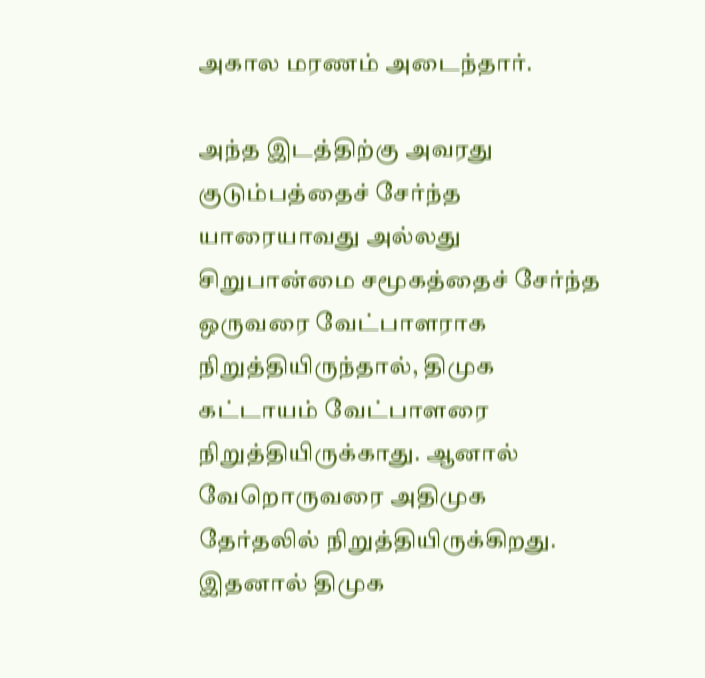அகால மரணம் அடைந்தார்.

அந்த இடத்திற்கு அவரது குடும்பத்தைச் சேர்ந்த யாரையாவது அல்லது சிறுபான்மை சமூகத்தைச் சேர்ந்த ஒருவரை வேட்பாளராக நிறுத்தியிருந்தால், திமுக கட்டாயம் வேட்பாளரை நிறுத்தியிருக்காது. ஆனால் வேறொருவரை அதிமுக தேர்தலில் நிறுத்தியிருக்கிறது. இதனால் திமுக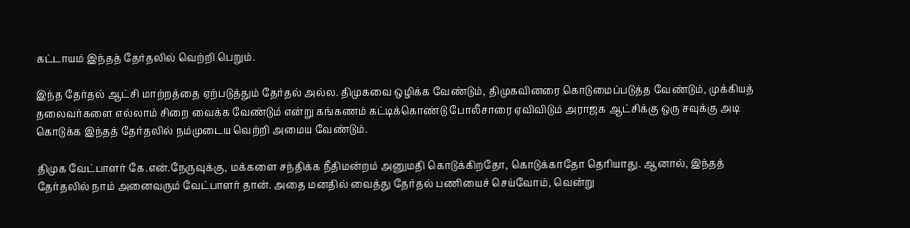கட்டாயம் இந்தத் தேர்தலில் வெற்றி பெறும்.

இந்த தேர்தல் ஆட்சி மாற்றத்தை ஏற்படுத்தும் தேர்தல் அல்ல. திமுகவை ஒழிக்க வேண்டும், திமுகவினரை கொடுமைப்படுத்த வேண்டும், முக்கியத் தலைவர்களை எல்லாம் சிறை வைக்க வேண்டும் என்று கங்கணம் கட்டிக்கொண்டு போலீசாரை ஏவிவிடும் அராஜக ஆட்சிக்கு ஒரு சவுக்கு அடி கொடுக்க இந்தத் தேர்தலில் நம்முடைய வெற்றி அமைய வேண்டும்.

திமுக வேட்பாளர் கே.என்.நேருவுக்கு, மக்களை சந்திக்க நீதிமன்றம் அனுமதி கொடுக்கிறதோ, கொடுக்காதோ தெரியாது. ஆனால், இந்தத் தேர்தலில் நாம் அனைவரும் வேட்பாளர் தான். அதை மனதில் வைத்து தேர்தல் பணியைச் செய்வோம், வென்று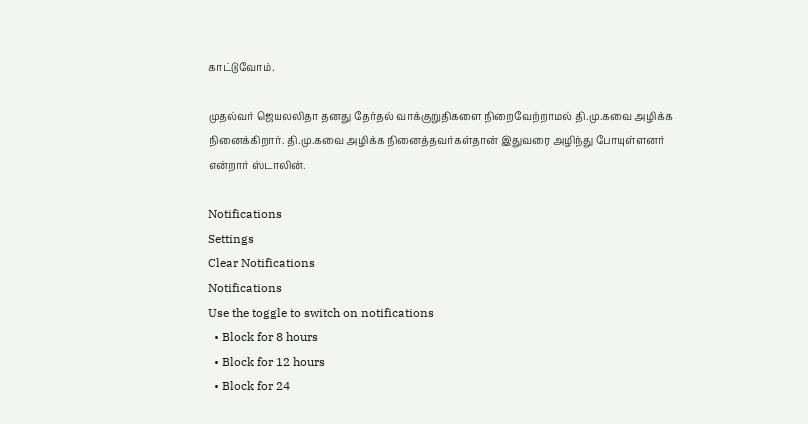காட்டுவோம்.

முதல்வர் ஜெயலலிதா தனது தேர்தல் வாக்குறுதிகளை நிறைவேற்றாமல் தி.மு.கவை அழிக்க நினைக்கிறார். தி.மு.கவை அழிக்க நினைத்தவர்கள்தான் இதுவரை அழிந்து போயுள்ளனர் என்றார் ஸ்டாலின்.

Notifications
Settings
Clear Notifications
Notifications
Use the toggle to switch on notifications
  • Block for 8 hours
  • Block for 12 hours
  • Block for 24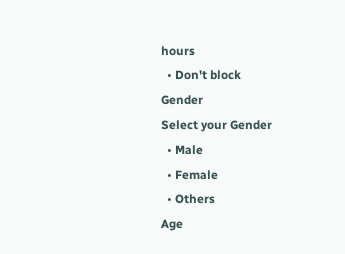hours
  • Don't block
Gender
Select your Gender
  • Male
  • Female
  • Others
Age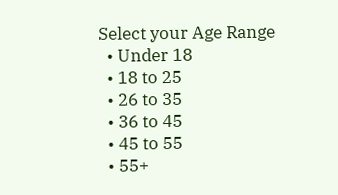Select your Age Range
  • Under 18
  • 18 to 25
  • 26 to 35
  • 36 to 45
  • 45 to 55
  • 55+